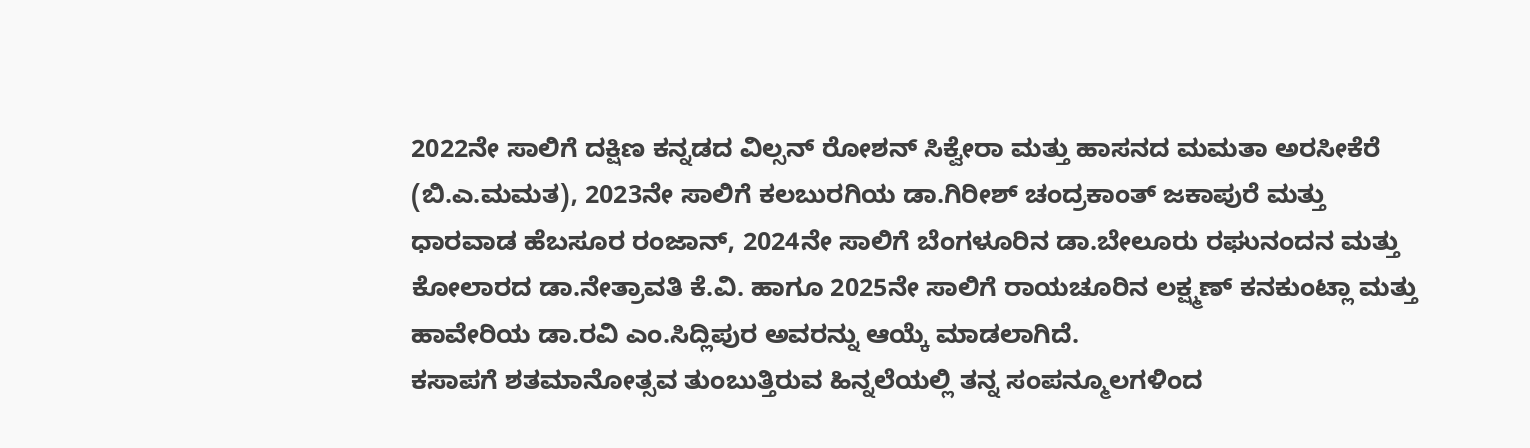2022ನೇ ಸಾಲಿಗೆ ದಕ್ಷಿಣ ಕನ್ನಡದ ವಿಲ್ಸನ್ ರೋಶನ್ ಸಿಕ್ವೇರಾ ಮತ್ತು ಹಾಸನದ ಮಮತಾ ಅರಸೀಕೆರೆ (ಬಿ.ಎ.ಮಮತ), 2023ನೇ ಸಾಲಿಗೆ ಕಲಬುರಗಿಯ ಡಾ.ಗಿರೀಶ್ ಚಂದ್ರಕಾಂತ್ ಜಕಾಪುರೆ ಮತ್ತು ಧಾರವಾಡ ಹೆಬಸೂರ ರಂಜಾನ್, 2024ನೇ ಸಾಲಿಗೆ ಬೆಂಗಳೂರಿನ ಡಾ.ಬೇಲೂರು ರಘುನಂದನ ಮತ್ತು ಕೋಲಾರದ ಡಾ.ನೇತ್ರಾವತಿ ಕೆ.ವಿ. ಹಾಗೂ 2025ನೇ ಸಾಲಿಗೆ ರಾಯಚೂರಿನ ಲಕ್ಷ್ಮಣ್ ಕನಕುಂಟ್ಲಾ ಮತ್ತು ಹಾವೇರಿಯ ಡಾ.ರವಿ ಎಂ.ಸಿದ್ಲಿಪುರ ಅವರನ್ನು ಆಯ್ಕೆ ಮಾಡಲಾಗಿದೆ.
ಕಸಾಪಗೆ ಶತಮಾನೋತ್ಸವ ತುಂಬುತ್ತಿರುವ ಹಿನ್ನಲೆಯಲ್ಲಿ ತನ್ನ ಸಂಪನ್ಮೂಲಗಳಿಂದ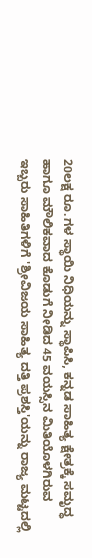20ಲಕ್ಷ ರೂ.ಗಳ ಸ್ಥಾಯಿ ನಿಧಿಯನ್ನು ಸ್ಥಾಪಿಸಿ, ಕನ್ನಡ ಸಾಹಿತ್ಯ ಕ್ಷೇತ್ರಕ್ಕೆ ಸಮೃದ್ಧ ಹಾಗೂ ಮೌಲಿಕವಾದ ಕೊಡುಗೆ ನೀಡಿದ 45 ವಯಸ್ಸಿನ ಮಿತಿಯೊಳಗಿರುವ ಇಬ್ಬರು ಸಾಹಿತಿಗಳಿಗೆ 'ಶ್ರೀವಿಜಯ ಸಾಹಿತ್ಯ ದತ್ತಿ ಪ್ರಶಸ್ತಿ'ಯನ್ನು ರಾಜ್ಯ ಮಟ್ಟದಲ್ಲಿ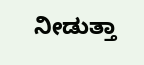ನೀಡುತ್ತಾ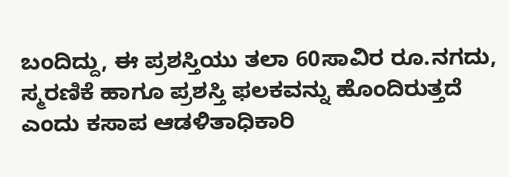ಬಂದಿದ್ದು, ಈ ಪ್ರಶಸ್ತಿಯು ತಲಾ 60ಸಾವಿರ ರೂ.ನಗದು, ಸ್ಮರಣಿಕೆ ಹಾಗೂ ಪ್ರಶಸ್ತಿ ಫಲಕವನ್ನು ಹೊಂದಿರುತ್ತದೆ ಎಂದು ಕಸಾಪ ಆಡಳಿತಾಧಿಕಾರಿ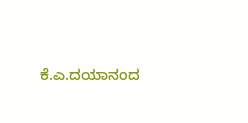ಕೆ.ಎ.ದಯಾನಂದ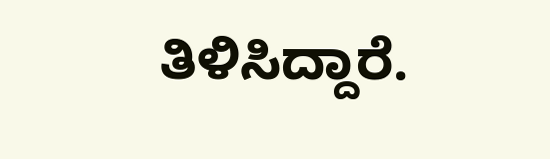ತಿಳಿಸಿದ್ದಾರೆ.